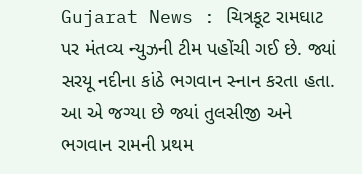Gujarat News : ચિત્રકૂટ રામઘાટ પર મંતવ્ય ન્યુઝની ટીમ પહોંચી ગઈ છે. જ્યાં સરયૂ નદીના કાંઠે ભગવાન સ્નાન કરતા હતા. આ એ જગ્યા છે જ્યાં તુલસીજી અને ભગવાન રામની પ્રથમ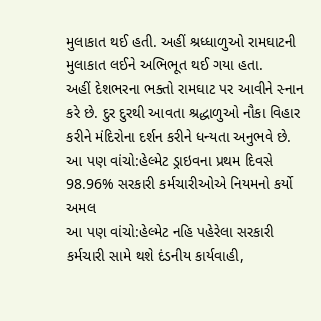મુલાકાત થઈ હતી. અહીં શ્રધ્ધાળુઓ રામઘાટની મુલાકાત લઈને અભિભૂત થઈ ગયા હતા.
અહીં દેશભરના ભક્તો રામઘાટ પર આવીને સ્નાન કરે છે. દુર દુરથી આવતા શ્રદ્ધાળુઓ નૌકા વિહાર કરીને મંદિરોના દર્શન કરીને ધન્યતા અનુભવે છે.
આ પણ વાંચો:હેલ્મેટ ડ્રાઇવના પ્રથમ દિવસે 98.96% સરકારી કર્મચારીઓએ નિયમનો કર્યો અમલ
આ પણ વાંચો:હેલ્મેટ નહિ પહેરેલા સરકારી કર્મચારી સામે થશે દંડનીય કાર્યવાહી,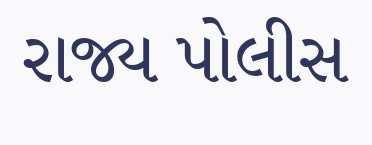રાજ્ય પોલીસ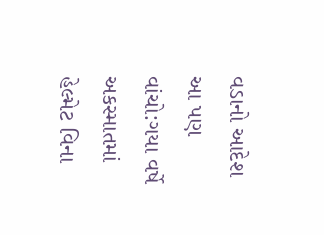વડાનો આદેશ
આ પણ વાંચો:ગયા વર્ષે અકસ્માતમાં હેલ્મેટ વિના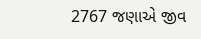2767 જણાએ જીવ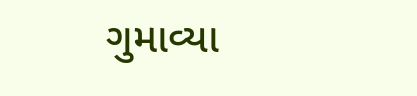ગુમાવ્યા